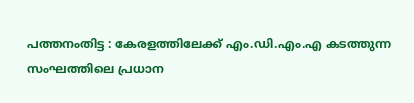പത്തനംതിട്ട : കേരളത്തിലേക്ക് എം.ഡി.എം.എ കടത്തുന്ന സംഘത്തിലെ പ്രധാന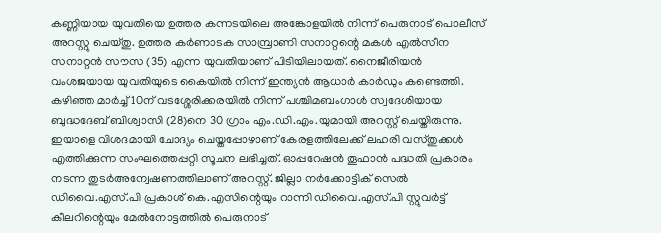കണ്ണിയായ യുവതിയെ ഉത്തര കന്നടയിലെ അങ്കോളയിൽ നിന്ന് പെരുനാട് പൊലീസ് അറസ്റ്റു ചെയ്തു. ഉത്തര കർണാടക സാമ്പ്രാണി സനാറ്റന്റെ മകൾ എൽസീന സനാറ്റൻ സൗസ (35) എന്ന യുവതിയാണ് പിടിയിലായത്. നൈജീരിയൻ വംശജയായ യുവതിയുടെ കൈയിൽ നിന്ന് ഇന്ത്യൻ ആധാർ കാർഡും കണ്ടെത്തി.
കഴിഞ്ഞ മാർച്ച് 10ന് വടശ്ശേരിക്കരയിൽ നിന്ന് പശ്ചിമബംഗാൾ സ്വദേശിയായ ബുദ്ധദേബ് ബിശ്വാസി (28)നെ 30 ഗ്രാം എം.ഡി.എം.യുമായി അറസ്റ്റ് ചെയ്തിരുന്നു. ഇയാളെ വിശദമായി ചോദ്യം ചെയ്തപ്പോഴാണ് കേരളത്തിലേക്ക് ലഹരി വസ്തുക്കൾ എത്തിക്കുന്ന സംഘത്തെപ്പറ്റി സൂചന ലഭിച്ചത്. ഓപ്പറേഷൻ തൂഫാൻ പദ്ധതി പ്രകാരം നടന്ന തുടർഅന്വേഷണത്തിലാണ് അറസ്റ്റ്. ജില്ലാ നർക്കോട്ടിക് സെൽ ഡിവൈ.എസ്.പി പ്രകാശ് കെ.എസിന്റെയും റാന്നി ഡിവൈ.എസ്.പി സ്റ്റുവർട്ട് കീലറിന്റെയും മേൽനോട്ടത്തിൽ പെരുനാട്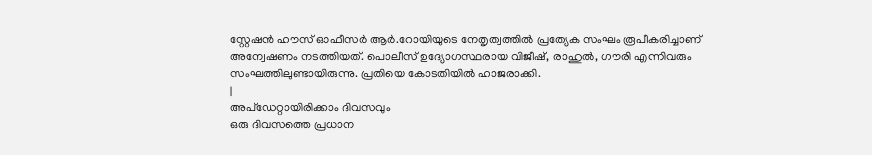സ്റ്റേഷൻ ഹൗസ് ഓഫീസർ ആർ.റോയിയുടെ നേതൃത്വത്തിൽ പ്രത്യേക സംഘം രൂപീകരിച്ചാണ് അന്വേഷണം നടത്തിയത്. പൊലീസ് ഉദ്യോഗസ്ഥരായ വിജീഷ്, രാഹുൽ, ഗൗരി എന്നിവരും സംഘത്തിലുണ്ടായിരുന്നു. പ്രതിയെ കോടതിയിൽ ഹാജരാക്കി.
|
അപ്ഡേറ്റായിരിക്കാം ദിവസവും
ഒരു ദിവസത്തെ പ്രധാന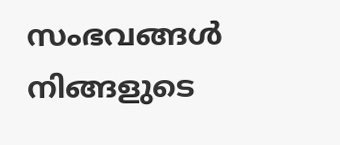സംഭവങ്ങൾ നിങ്ങളുടെ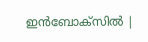ഇൻബോക്സിൽ |